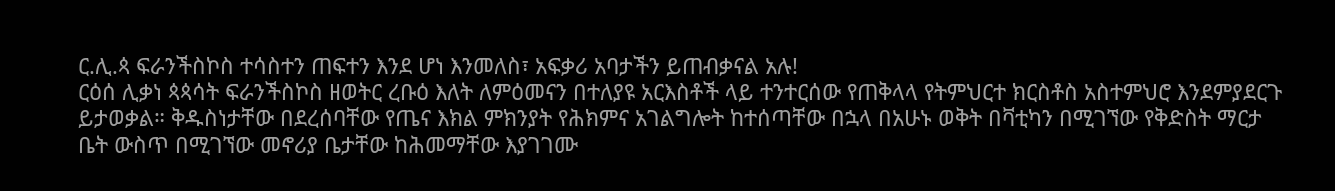ር.ሊ.ጳ ፍራንችስኮስ ተሳስተን ጠፍተን እንደ ሆነ እንመለስ፣ አፍቃሪ አባታችን ይጠብቃናል አሉ!
ርዕሰ ሊቃነ ጳጳሳት ፍራንችስኮስ ዘወትር ረቡዕ እለት ለምዕመናን በተለያዩ አርእስቶች ላይ ተንተርሰው የጠቅላላ የትምህርተ ክርስቶስ አስተምህሮ እንደምያደርጉ ይታወቃል። ቅዱስነታቸው በደረሰባቸው የጤና እክል ምክንያት የሕክምና አገልግሎት ከተሰጣቸው በኋላ በአሁኑ ወቅት በቫቲካን በሚገኘው የቅድስት ማርታ ቤት ውስጥ በሚገኘው መኖሪያ ቤታቸው ከሕመማቸው እያገገሙ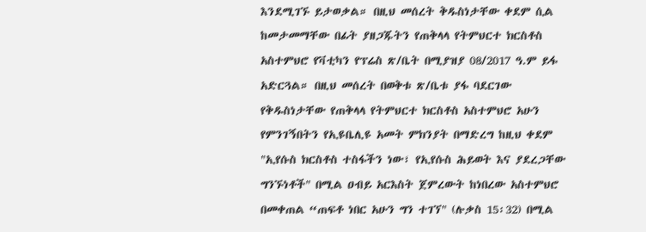እንደሚገኙ ይታወቃል። በዚህ መሰረት ቅዱስነታቸው ቀደም ሲል ከመታመማቸው በፊት ያዘጋጁትን የጠቅላላ የትምህርተ ክርስቶስ አስተምህሮ የቫቲካን የፕሬስ ጽ/ቤት በሚያዝያ 08/2017 ዓ.ም ይፋ አድርጓል። በዚህ መሰረት በወቅቱ ጽ/ቤቱ ያፋ ባደርገው የቅዱስነታቸው የጠቅላላ የትምህርተ ክርስቶስ አስተምህሮ አሁን የምንገኝበትን የኢዩቤሊዩ አመት ምክንያት በማድረግ ከዚህ ቀደም "ኢየሱስ ክርስቶስ ተስፋችን ነው፣ የኢየሱስ ሕይወት እና ያደረጋቸው ግንኙነቶች" በሚል ዐብይ አርእስት ጀምረውት ከነበረው አስተምህሮ በመቀጠል “ጠፍቶ ነበር አሁን ግን ተገኘ" (ሉቃስ 15፡32) በሚል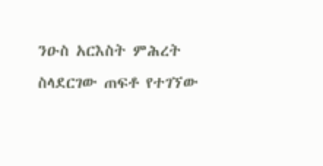ንዑስ አርእስት ምሕረት ስላደርገው ጠፍቶ የተገኘው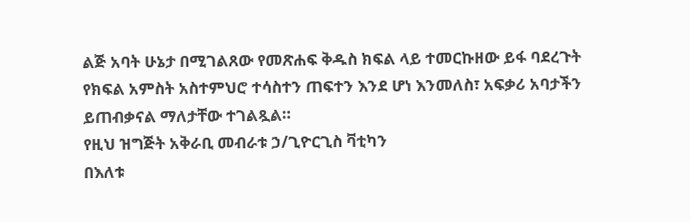ልጅ አባት ሁኔታ በሚገልጸው የመጽሐፍ ቅዱስ ክፍል ላይ ተመርኩዘው ይፋ ባደረጉት የክፍል አምስት አስተምህሮ ተሳስተን ጠፍተን እንደ ሆነ እንመለስ፣ አፍቃሪ አባታችን ይጠብቃናል ማለታቸው ተገልጿል።
የዚህ ዝግጅት አቅራቢ መብራቱ ኃ/ጊዮርጊስ ቫቲካን
በእለቱ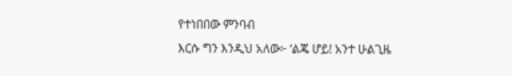የተነበበው ምንባብ
እርሱ ግን እንዲህ አለው፦ ‘ልጄ ሆይ! አንተ ሁልጊዜ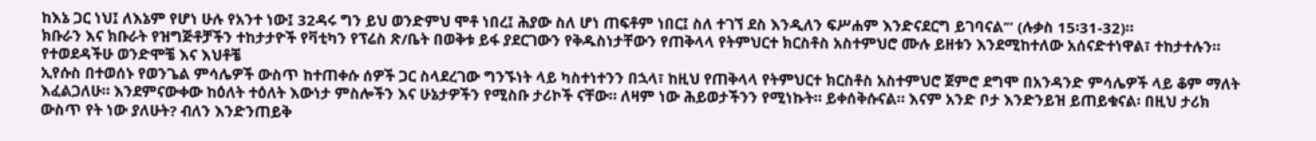ከእኔ ጋር ነህ፤ ለእኔም የሆነ ሁሉ የአንተ ነው፤ 32ዳሩ ግን ይህ ወንድምህ ሞቶ ነበረ፤ ሕያው ስለ ሆነ ጠፍቶም ነበር፤ ስለ ተገኘ ደስ እንዲለን ፍሥሐም እንድናደርግ ይገባናል’” (ሉቃስ 15፡31-32)።
ክቡራን እና ክቡራት የዝግጅቶቻችን ተከታታዮች የቫቲካን የፕሬስ ጽ/ቤት በወቅቱ ይፋ ያደርገውን የቅዱስነታቸውን የጠቅላላ የትምህርተ ክርስቶስ አስተምህሮ ሙሉ ይዘቱን እንደሚከተለው አሰናድተነዋል፣ ተከታተሉን።
የተወደዳችሁ ወንድሞቼ እና እህቶቼ
ኢየሱስ በተወሰኑ የወንጌል ምሳሌዎች ውስጥ ከተጠቀሱ ሰዎች ጋር ስላደረገው ግንኙነት ላይ ካስተነተንን በኋላ፣ ከዚህ የጠቅላላ የትምህርተ ክርስቶስ አስተምህሮ ጀምሮ ደግሞ በአንዳንድ ምሳሌዎች ላይ ቆም ማለት እፈልጋለሁ። እንደምናውቀው ከዕለት ተዕለት እውነታ ምስሎችን እና ሁኔታዎችን የሚስቡ ታሪኮች ናቸው። ለዛም ነው ሕይወታችንን የሚነኩት። ይቀሰቅሱናል። እናም አንድ ቦታ እንድንይዝ ይጠይቁናል፡ በዚህ ታሪክ ውስጥ የት ነው ያለሁት? ብለን እንድንጠይቅ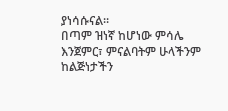ያነሳሱናል።
በጣም ዝነኛ ከሆነው ምሳሌ እንጀምር፣ ምናልባትም ሁላችንም ከልጅነታችን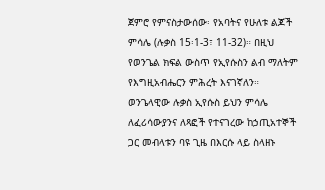ጀምሮ የምናስታውሰው፡ የአባትና የሁለቱ ልጆች ምሳሌ (ሉቃስ 15፡1-3፣ 11-32)። በዚህ የወንጌል ክፍል ውስጥ የኢየሱስን ልብ ማለትም የእግዚአብሔርን ምሕረት እናገኛለን።
ወንጌላዊው ሉቃስ ኢየሱስ ይህን ምሳሌ ለፈሪሳውያንና ለጻፎች የተናገረው ከኃጢአተኞች ጋር መብላቱን ባዩ ጊዜ በእርሱ ላይ ስላዘኑ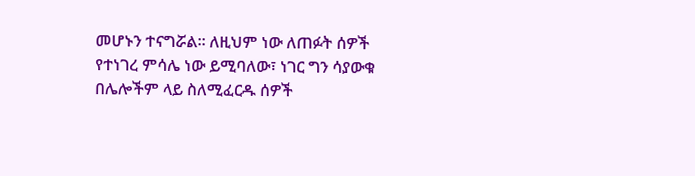መሆኑን ተናግሯል። ለዚህም ነው ለጠፉት ሰዎች የተነገረ ምሳሌ ነው ይሚባለው፣ ነገር ግን ሳያውቁ በሌሎችም ላይ ስለሚፈርዱ ሰዎች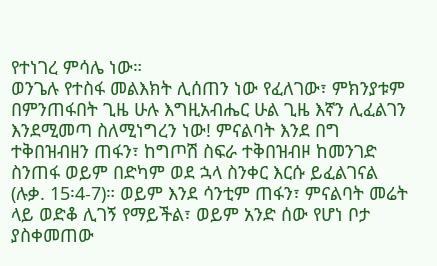የተነገረ ምሳሌ ነው።
ወንጌሉ የተስፋ መልእክት ሊሰጠን ነው የፈለገው፣ ምክንያቱም በምንጠፋበት ጊዜ ሁሉ እግዚአብሔር ሁል ጊዜ እኛን ሊፈልገን እንደሚመጣ ስለሚነግረን ነው! ምናልባት እንደ በግ ተቅበዝብዘን ጠፋን፣ ከግጦሽ ስፍራ ተቅበዝብዞ ከመንገድ ስንጠፋ ወይም በድካም ወደ ኋላ ስንቀር እርሱ ይፈልገናል (ሉቃ. 15፡4-7)። ወይም እንደ ሳንቲም ጠፋን፣ ምናልባት መሬት ላይ ወድቆ ሊገኝ የማይችል፣ ወይም አንድ ሰው የሆነ ቦታ ያስቀመጠው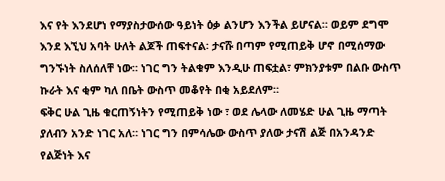እና የት እንደሆነ የማያስታውሰው ዓይነት ዕቃ ልንሆን እንችል ይሆናል። ወይም ደግሞ እንደ እኚህ አባት ሁለት ልጆች ጠፍተናል፡ ታናሹ በጣም የሚጠይቅ ሆኖ በሚሰማው ግንኙነት ስለሰለቸ ነው። ነገር ግን ትልቁም እንዲሁ ጠፍቷል፣ ምክንያቱም በልቡ ውስጥ ኩራት እና ቂም ካለ በቤት ውስጥ መቆየት በቂ አይደለም።
ፍቅር ሁል ጊዜ ቁርጠኝነትን የሚጠይቅ ነው ፣ ወደ ሌላው ለመሄድ ሁል ጊዜ ማጣት ያለብን አንድ ነገር አለ። ነገር ግን በምሳሌው ውስጥ ያለው ታናሽ ልጅ በአንዳንድ የልጅነት እና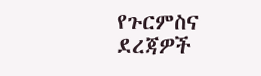የጉርምስና ደረጃዎች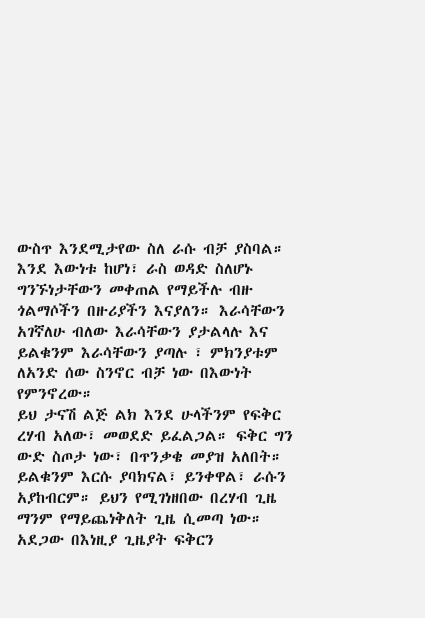ውስጥ እንደሚታየው ስለ ራሱ ብቻ ያስባል። እንደ እውነቱ ከሆነ፣ ራስ ወዳድ ስለሆኑ ግንኙነታቸውን መቀጠል የማይችሉ ብዙ ጎልማሶችን በዙሪያችን እናያለን። እራሳቸውን አገኛለሁ ብለው እራሳቸውን ያታልላሉ እና ይልቁንም እራሳቸውን ያጣሉ ፣ ምክንያቱም ለአንድ ሰው ስንኖር ብቻ ነው በእውነት የምንኖረው።
ይህ ታናሽ ልጅ ልክ እንደ ሁላችንም የፍቅር ረሃብ አለው፣ መወደድ ይፈልጋል። ፍቅር ግን ውድ ስጦታ ነው፣ በጥንቃቄ መያዝ አለበት። ይልቁንም እርሱ ያባክናል፣ ይንቀዋል፣ ራሱን አያከብርም። ይህን የሚገነዘበው በረሃብ ጊዜ ማንም የማይጨነቅለት ጊዜ ሲመጣ ነው። አደጋው በእነዚያ ጊዜያት ፍቅርን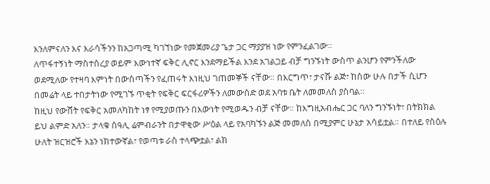እንለምናለን እና እራሳችንን ከአጋጣሚ ካገኘነው የመጀመሪያ ጌታ ጋር ማያያዝ ነው የምንፈልገው።
ለጥፋተኝነት ማስተሰረያ ወይም እውነተኛ ፍቅር ሊኖር እንደማይችል እንደ አገልጋይ ብቻ ግንኙነት ውስጥ ልንሆን የምንችለው ወደሚለው የተዛባ እምነት በውስጣችን የፈጠሩት እነዚህ ገጠመኞች ናቸው። በእርግጥ፣ ታናሹ ልጅ፣ ከሰው ሁሉ በታች ሲሆን በመሬት ላይ ተበታትነው የሚገኙ ጥቂት የፍቅር ፍርፋሪዎችን ለመውሰድ ወደ አባቱ ቤት ለመመለስ ያስባል።
ከዚህ የውሸት የፍቅር አመለካከት ነፃ የሚያወጡን በእውነት የሚወዱን ብቻ ናቸው። ከእግዚአብሔር ጋር ባለን ግንኙነት፣ በትክክል ይህ ልምድ አለን። ታላቁ ሰዓሊ ሬምብራንት በታዋቂው ሥዕል ላይ የአባካኙን ልጅ መመለስ በሚያምር ሁኔታ አሳይቷል። በተለይ የስዕሉ ሁለት ዝርዝሮች እኔን ነክተውኛል፣ የወጣቱ ራስ ተላጭቷል፣ ልክ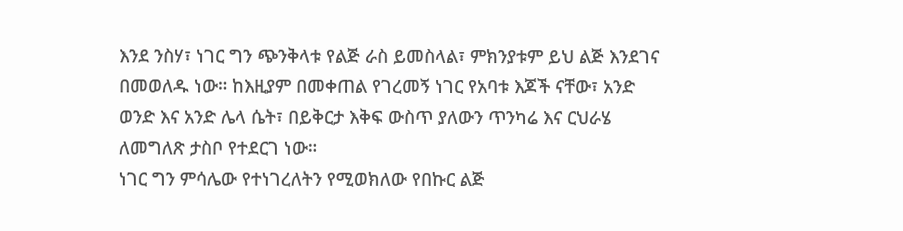እንደ ንስሃ፣ ነገር ግን ጭንቅላቱ የልጅ ራስ ይመስላል፣ ምክንያቱም ይህ ልጅ እንደገና በመወለዱ ነው። ከእዚያም በመቀጠል የገረመኝ ነገር የአባቱ እጆች ናቸው፣ አንድ ወንድ እና አንድ ሌላ ሴት፣ በይቅርታ እቅፍ ውስጥ ያለውን ጥንካሬ እና ርህራሄ ለመግለጽ ታስቦ የተደርገ ነው።
ነገር ግን ምሳሌው የተነገረለትን የሚወክለው የበኩር ልጅ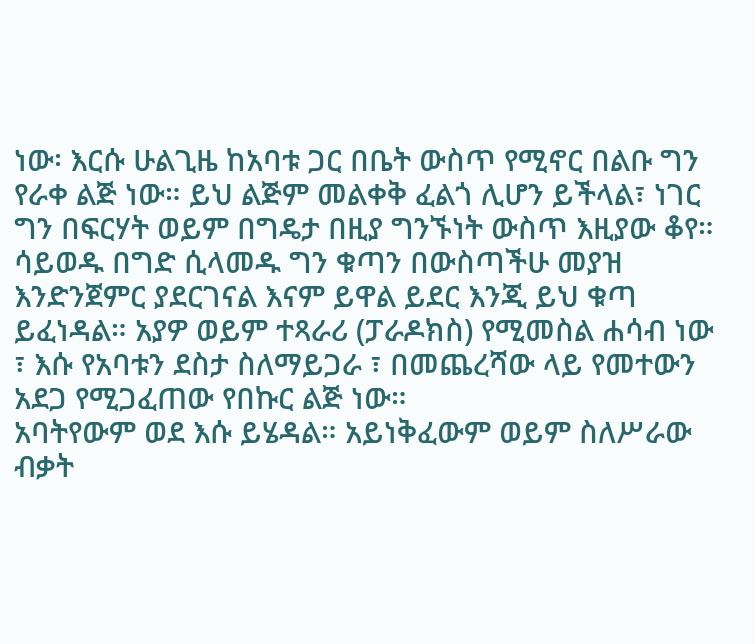ነው፡ እርሱ ሁልጊዜ ከአባቱ ጋር በቤት ውስጥ የሚኖር በልቡ ግን የራቀ ልጅ ነው። ይህ ልጅም መልቀቅ ፈልጎ ሊሆን ይችላል፣ ነገር ግን በፍርሃት ወይም በግዴታ በዚያ ግንኙነት ውስጥ እዚያው ቆየ። ሳይወዱ በግድ ሲላመዱ ግን ቁጣን በውስጣችሁ መያዝ እንድንጀምር ያደርገናል እናም ይዋል ይደር እንጂ ይህ ቁጣ ይፈነዳል። አያዎ ወይም ተጻራሪ (ፓራዶክስ) የሚመስል ሐሳብ ነው ፣ እሱ የአባቱን ደስታ ስለማይጋራ ፣ በመጨረሻው ላይ የመተውን አደጋ የሚጋፈጠው የበኩር ልጅ ነው።
አባትየውም ወደ እሱ ይሄዳል። አይነቅፈውም ወይም ስለሥራው ብቃት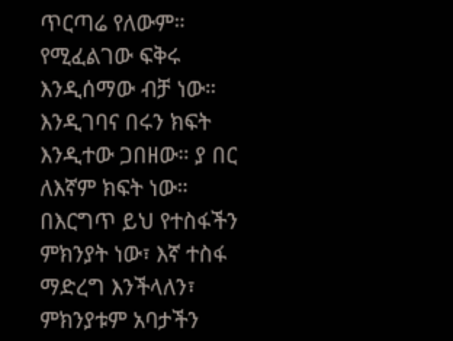ጥርጣሬ የለውም። የሚፈልገው ፍቅሩ እንዲሰማው ብቻ ነው። እንዲገባና በሩን ክፍት እንዲተው ጋበዘው። ያ በር ለእኛም ክፍት ነው። በእርግጥ ይህ የተስፋችን ምክንያት ነው፣ እኛ ተስፋ ማድረግ እንችላለን፣ ምክንያቱም አባታችን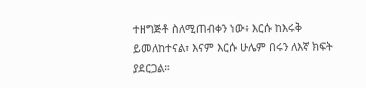ተዘግጅቶ ስለሚጠብቀን ነው፥ እርሱ ከእሩቅ ይመለከተናል፣ እናም እርሱ ሁሌም በሩን ለእኛ ክፍት ያደርጋል።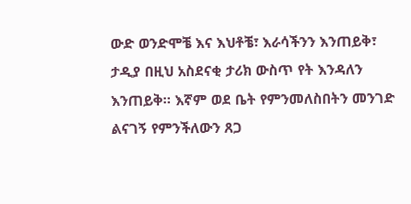ውድ ወንድሞቼ እና እህቶቼ፣ እራሳችንን እንጠይቅ፣ ታዲያ በዚህ አስደናቂ ታሪክ ውስጥ የት እንዳለን እንጠይቅ። እኛም ወደ ቤት የምንመለስበትን መንገድ ልናገኝ የምንችለውን ጸጋ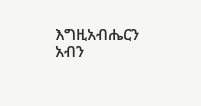እግዚአብሔርን አብን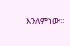እንለምነው።